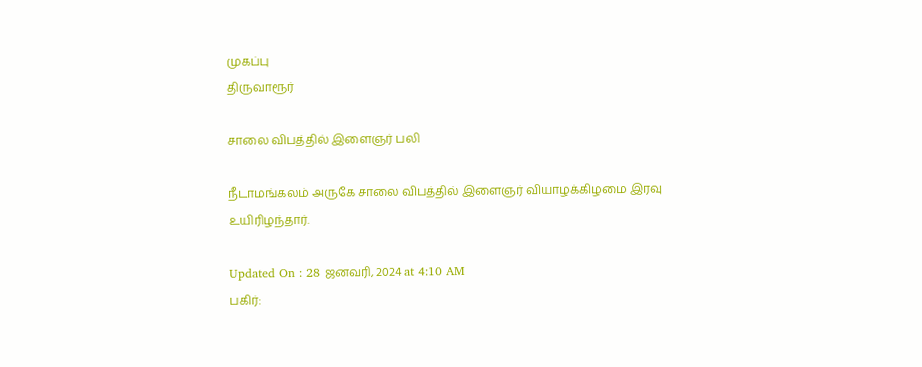முகப்பு
திருவாரூர்

சாலை விபத்தில் இளைஞர் பலி

நீடாமங்கலம் அருகே சாலை விபத்தில் இளைஞர் வியாழக்கிழமை இரவு உயிரிழந்தார்.

Updated On : 28 ஜனவரி, 2024 at 4:10 AM
பகிர்: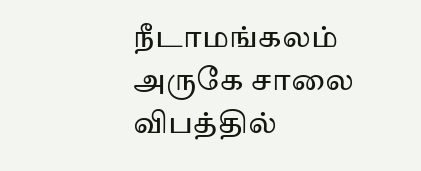நீடாமங்கலம் அருகே சாலை விபத்தில்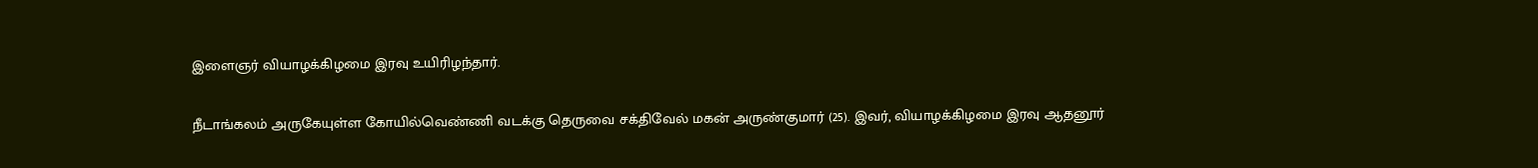இளைஞர் வியாழக்கிழமை இரவு உயிரிழந்தார்.

நீடாங்கலம் அருகேயுள்ள கோயில்வெண்ணி வடக்கு தெருவை சக்திவேல் மகன் அருண்குமார் (25). இவர், வியாழக்கிழமை இரவு ஆதனூர்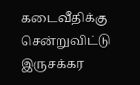கடைவீதிக்கு சென்றுவிட்டு இருசக்கர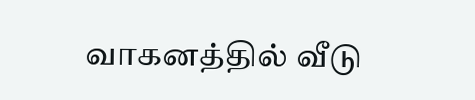வாகனத்தில் வீடு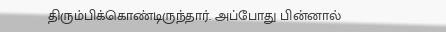திரும்பிக்கொண்டிருந்தார். அப்போது பின்னால்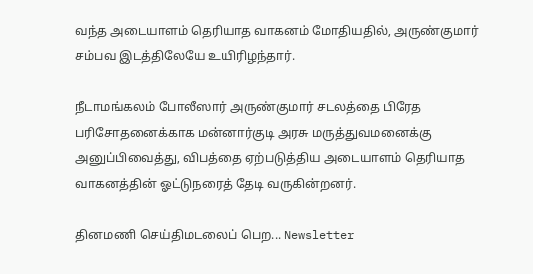வந்த அடையாளம் தெரியாத வாகனம் மோதியதில், அருண்குமார் சம்பவ இடத்திலேயே உயிரிழந்தார்.

நீடாமங்கலம் போலீஸார் அருண்குமார் சடலத்தை பிரேத பரிசோதனைக்காக மன்னார்குடி அரசு மருத்துவமனைக்கு அனுப்பிவைத்து, விபத்தை ஏற்படுத்திய அடையாளம் தெரியாத வாகனத்தின் ஓட்டுநரைத் தேடி வருகின்றனர்.

தினமணி செய்திமடலைப் பெற... Newsletter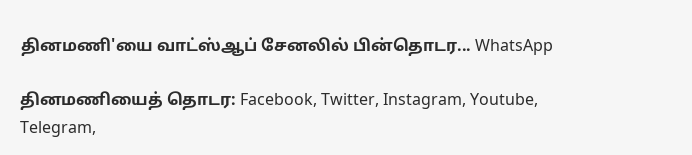தினமணி'யை வாட்ஸ்ஆப் சேனலில் பின்தொடர... WhatsApp

தினமணியைத் தொடர: Facebook, Twitter, Instagram, Youtube, Telegram,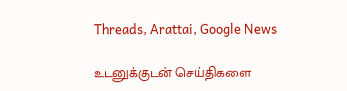Threads, Arattai, Google News

உடனுக்குடன் செய்திகளை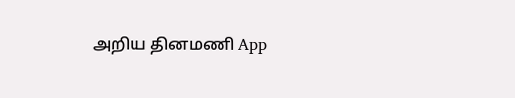அறிய தினமணி App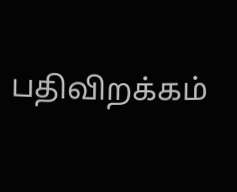பதிவிறக்கம்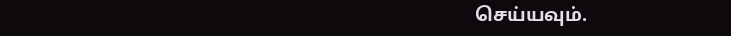செய்யவும்.